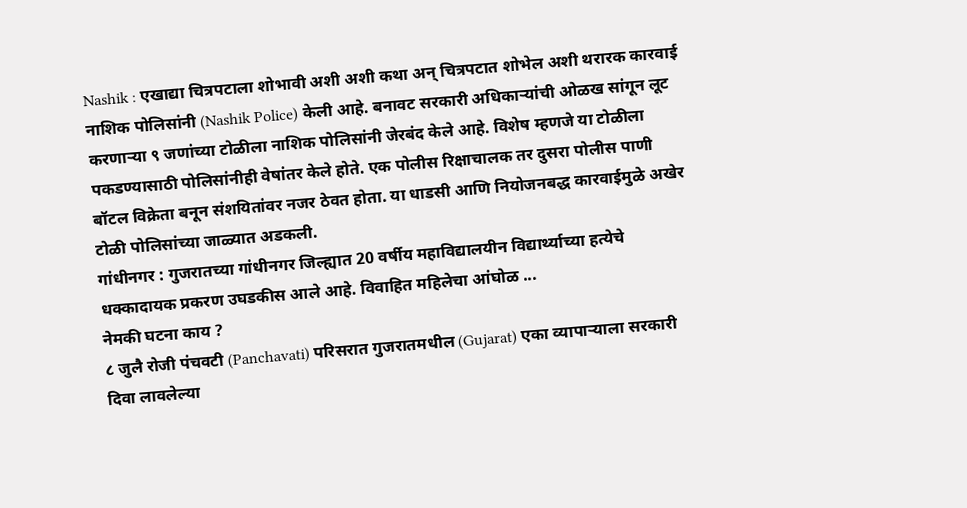Nashik : एखाद्या चित्रपटाला शोभावी अशी अशी कथा अन् चित्रपटात शोभेल अशी थरारक कारवाई नाशिक पोलिसांनी (Nashik Police) केली आहे. बनावट सरकारी अधिकाऱ्यांची ओळख सांगून लूट करणाऱ्या ९ जणांच्या टोळीला नाशिक पोलिसांनी जेरबंद केले आहे. विशेष म्हणजे या टोळीला पकडण्यासाठी पोलिसांनीही वेषांतर केले होते. एक पोलीस रिक्षाचालक तर दुसरा पोलीस पाणी बॉटल विक्रेता बनून संशयितांवर नजर ठेवत होता. या धाडसी आणि नियोजनबद्ध कारवाईमुळे अखेर टोळी पोलिसांच्या जाळ्यात अडकली.
गांधीनगर : गुजरातच्या गांधीनगर जिल्ह्यात 20 वर्षीय महाविद्यालयीन विद्यार्थ्याच्या हत्येचे धक्कादायक प्रकरण उघडकीस आले आहे. विवाहित महिलेचा आंघोळ ...
नेमकी घटना काय ?
८ जुलै रोजी पंचवटी (Panchavati) परिसरात गुजरातमधील (Gujarat) एका व्यापाऱ्याला सरकारी दिवा लावलेल्या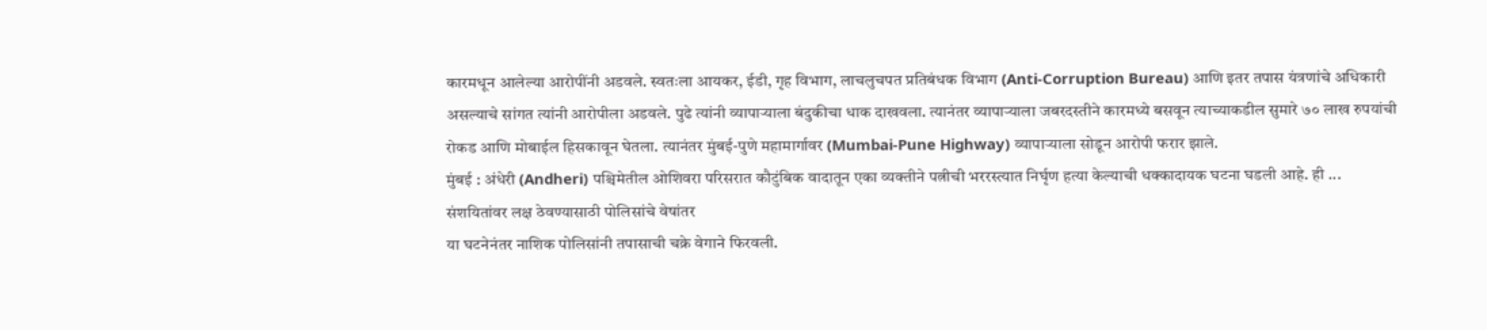कारमधून आलेल्या आरोपींनी अडवले. स्वतःला आयकर, ईडी, गृह विभाग, लाचलुचपत प्रतिबंधक विभाग (Anti-Corruption Bureau) आणि इतर तपास यंत्रणांचे अधिकारी असल्याचे सांगत त्यांनी आरोपीला अडवले. पुढे त्यांनी व्यापाऱ्याला बंदुकीचा धाक दाखवला. त्यानंतर व्यापाऱ्याला जबरदस्तीने कारमध्ये बसवून त्याच्याकडील सुमारे ७० लाख रुपयांची रोकड आणि मोबाईल हिसकावून घेतला. त्यानंतर मुंबई-पुणे महामार्गावर (Mumbai-Pune Highway) व्यापाऱ्याला सोडून आरोपी फरार झाले.
मुंबई : अंधेरी (Andheri) पश्चिमेतील ओशिवरा परिसरात कौटुंबिक वादातून एका व्यक्तीने पत्नीची भररस्त्यात निर्घृण हत्या केल्याची धक्कादायक घटना घडली आहे. ही ...
संशयितांवर लक्ष ठेवण्यासाठी पोलिसांचे वेषांतर
या घटनेनंतर नाशिक पोलिसांनी तपासाची चक्रे वेगाने फिरवली.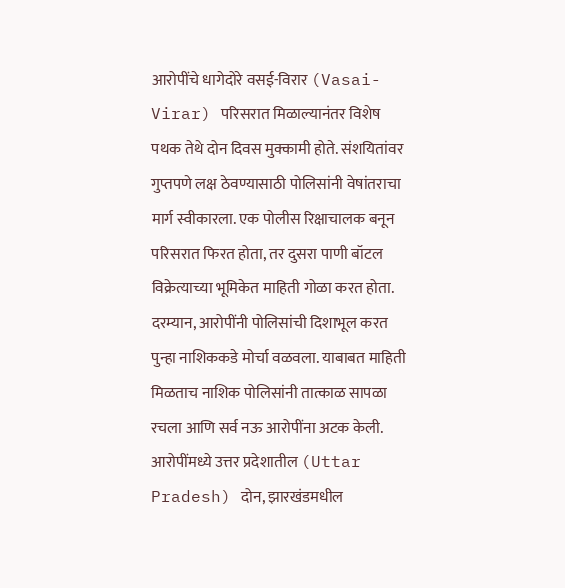आरोपींचे धागेदोरे वसई-विरार (Vasai-Virar) परिसरात मिळाल्यानंतर विशेष पथक तेथे दोन दिवस मुक्कामी होते. संशयितांवर गुप्तपणे लक्ष ठेवण्यासाठी पोलिसांनी वेषांतराचा मार्ग स्वीकारला. एक पोलीस रिक्षाचालक बनून परिसरात फिरत होता, तर दुसरा पाणी बॉटल विक्रेत्याच्या भूमिकेत माहिती गोळा करत होता. दरम्यान, आरोपींनी पोलिसांची दिशाभूल करत पुन्हा नाशिककडे मोर्चा वळवला. याबाबत माहिती मिळताच नाशिक पोलिसांनी तात्काळ सापळा रचला आणि सर्व नऊ आरोपींना अटक केली. आरोपींमध्ये उत्तर प्रदेशातील (Uttar Pradesh) दोन, झारखंडमधील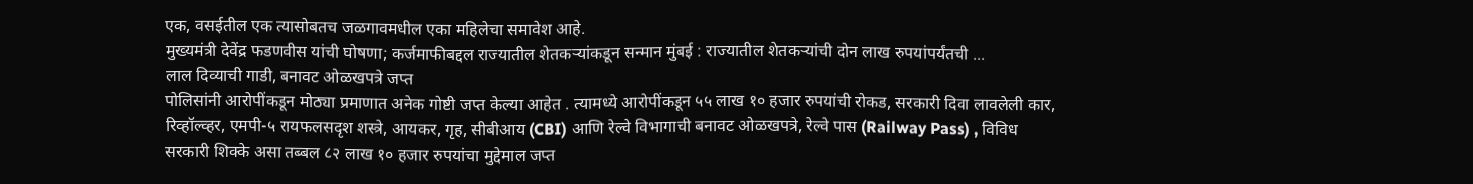एक, वसईतील एक त्यासोबतच जळगावमधील एका महिलेचा समावेश आहे.
मुख्यमंत्री देवेंद्र फडणवीस यांची घोषणा; कर्जमाफीबद्दल राज्यातील शेतकऱ्यांकडून सन्मान मुंबई : राज्यातील शेतकऱ्यांची दोन लाख रुपयांपर्यंतची ...
लाल दिव्याची गाडी, बनावट ओळखपत्रे जप्त
पोलिसांनी आरोपींकडून मोठ्या प्रमाणात अनेक गोष्टी जप्त केल्या आहेत . त्यामध्ये आरोपींकडून ५५ लाख १० हजार रुपयांची रोकड, सरकारी दिवा लावलेली कार, रिव्हॉल्व्हर, एमपी-५ रायफलसदृश शस्त्रे, आयकर, गृह, सीबीआय (CBI) आणि रेल्वे विभागाची बनावट ओळखपत्रे, रेल्वे पास (Railway Pass) , विविध सरकारी शिक्के असा तब्बल ८२ लाख १० हजार रुपयांचा मुद्देमाल जप्त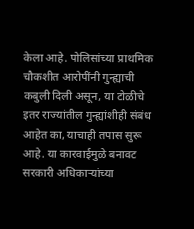केला आहे. पोलिसांच्या प्राथमिक चौकशीत आरोपींनी गुन्ह्याची कबुली दिली असून, या टोळीचे इतर राज्यांतील गुन्ह्यांशीही संबंध आहेत का, याचाही तपास सुरू आहे. या कारवाईमुळे बनावट सरकारी अधिकाऱ्यांच्या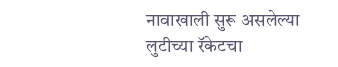नावाखाली सुरू असलेल्या लुटीच्या रॅकेटचा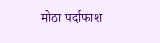मोठा पर्दाफाश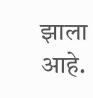झाला आहे.